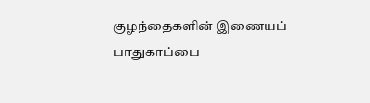குழந்தைகளின் இணையப் பாதுகாப்பை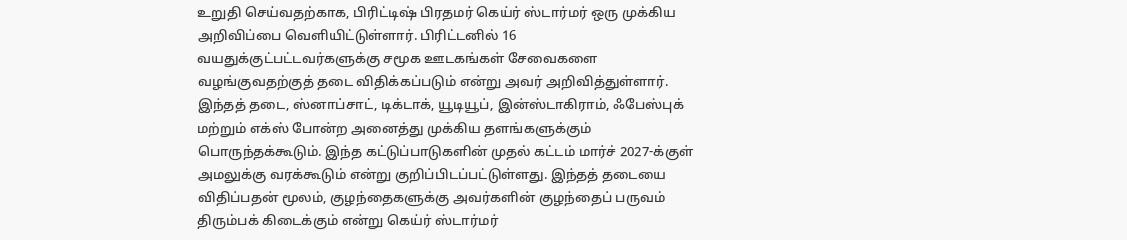உறுதி செய்வதற்காக, பிரிட்டிஷ் பிரதமர் கெய்ர் ஸ்டார்மர் ஒரு முக்கிய அறிவிப்பை வெளியிட்டுள்ளார். பிரிட்டனில் 16 வயதுக்குட்பட்டவர்களுக்கு சமூக ஊடகங்கள் சேவைகளை வழங்குவதற்குத் தடை விதிக்கப்படும் என்று அவர் அறிவித்துள்ளார்.
இந்தத் தடை, ஸ்னாப்சாட், டிக்டாக், யூடியூப், இன்ஸ்டாகிராம், ஃபேஸ்புக் மற்றும் எக்ஸ் போன்ற அனைத்து முக்கிய தளங்களுக்கும் பொருந்தக்கூடும். இந்த கட்டுப்பாடுகளின் முதல் கட்டம் மார்ச் 2027-க்குள் அமலுக்கு வரக்கூடும் என்று குறிப்பிடப்பட்டுள்ளது. இந்தத் தடையை விதிப்பதன் மூலம், குழந்தைகளுக்கு அவர்களின் குழந்தைப் பருவம் திரும்பக் கிடைக்கும் என்று கெய்ர் ஸ்டார்மர்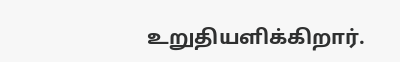உறுதியளிக்கிறார்.